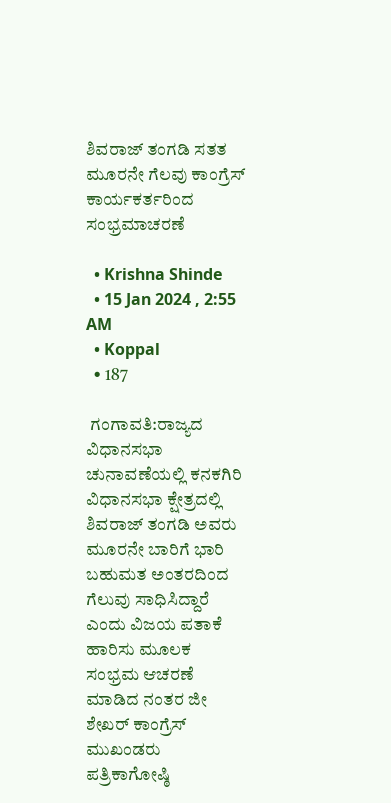ಶಿವರಾಜ್ ತಂಗಡಿ ಸತತ ಮೂರನೇ ಗೆಲವು ಕಾಂಗ್ರೆಸ್ ಕಾರ್ಯಕರ್ತರಿಂದ ಸಂಭ್ರಮಾಚರಣೆ

  • Krishna Shinde
  • 15 Jan 2024 , 2:55 AM
  • Koppal
  • 187

 ಗಂಗಾವತಿ:ರಾಜ್ಯದ ವಿಧಾನಸಭಾ ಚುನಾವಣೆಯಲ್ಲಿ ಕನಕಗಿರಿ ವಿಧಾನಸಭಾ ಕ್ಷೇತ್ರದಲ್ಲಿ ಶಿವರಾಜ್ ತಂಗಡಿ ಅವರು  ಮೂರನೇ ಬಾರಿಗೆ ಭಾರಿ ಬಹುಮತ ಅಂತರದಿಂದ  ಗೆಲುವು ಸಾಧಿಸಿದ್ದಾರೆ ಎಂದು ವಿಜಯ ಪತಾಕೆ  ಹಾರಿಸು ಮೂಲಕ ಸಂಭ್ರಮ ಆಚರಣೆ ಮಾಡಿದ ನಂತರ ಜೀ ಶೇಖರ್ ಕಾಂಗ್ರೆಸ್ ಮುಖಂಡರು ಪತ್ರಿಕಾಗೋಷ್ಠಿ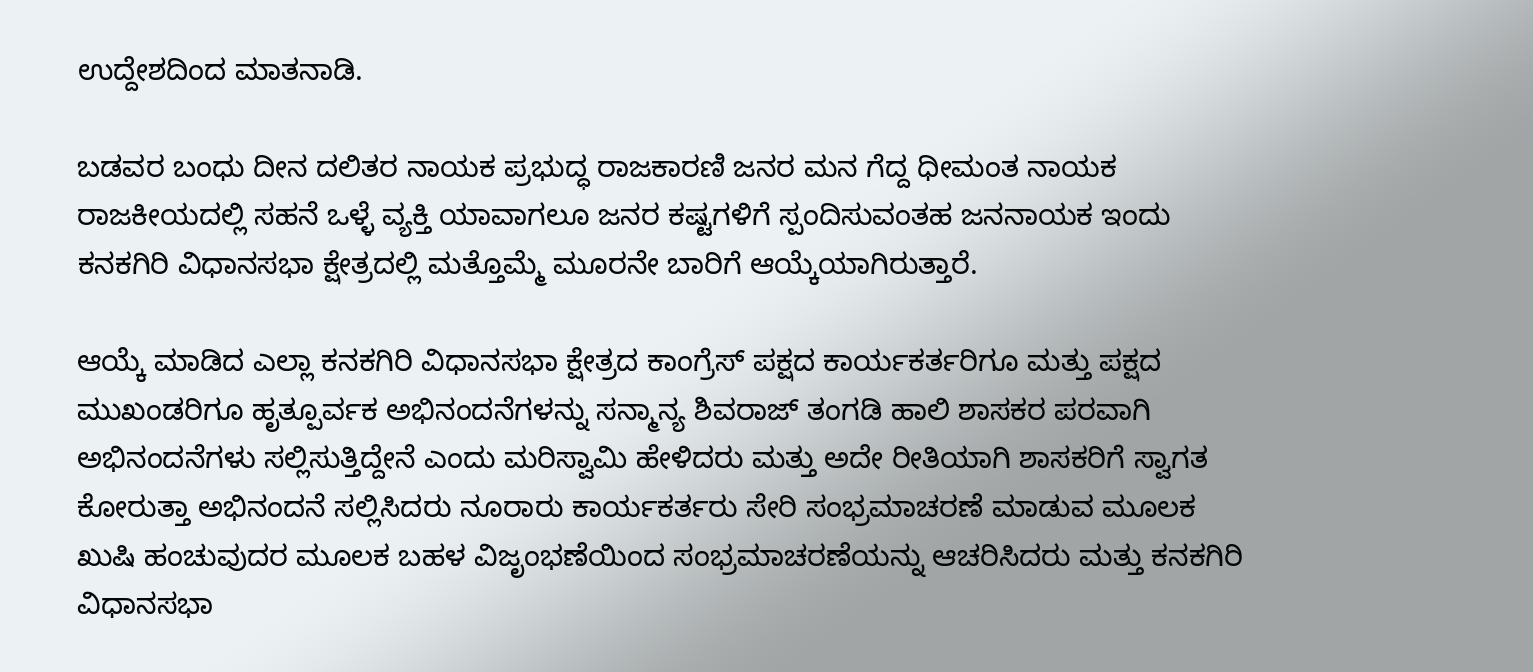ಉದ್ದೇಶದಿಂದ ಮಾತನಾಡಿ.

ಬಡವರ ಬಂಧು ದೀನ ದಲಿತರ ನಾಯಕ ಪ್ರಭುದ್ಧ ರಾಜಕಾರಣಿ ಜನರ ಮನ ಗೆದ್ದ ಧೀಮಂತ ನಾಯಕ ರಾಜಕೀಯದಲ್ಲಿ ಸಹನೆ ಒಳ್ಳೆ ವ್ಯಕ್ತಿ ಯಾವಾಗಲೂ ಜನರ ಕಷ್ಟಗಳಿಗೆ ಸ್ಪಂದಿಸುವಂತಹ ಜನನಾಯಕ ಇಂದು ಕನಕಗಿರಿ ವಿಧಾನಸಭಾ ಕ್ಷೇತ್ರದಲ್ಲಿ ಮತ್ತೊಮ್ಮೆ ಮೂರನೇ ಬಾರಿಗೆ ಆಯ್ಕೆಯಾಗಿರುತ್ತಾರೆ.

ಆಯ್ಕೆ ಮಾಡಿದ ಎಲ್ಲಾ ಕನಕಗಿರಿ ವಿಧಾನಸಭಾ ಕ್ಷೇತ್ರದ ಕಾಂಗ್ರೆಸ್ ಪಕ್ಷದ ಕಾರ್ಯಕರ್ತರಿಗೂ ಮತ್ತು ಪಕ್ಷದ ಮುಖಂಡರಿಗೂ ಹೃತ್ಪೂರ್ವಕ ಅಭಿನಂದನೆಗಳನ್ನು ಸನ್ಮಾನ್ಯ ಶಿವರಾಜ್ ತಂಗಡಿ ಹಾಲಿ ಶಾಸಕರ ಪರವಾಗಿ ಅಭಿನಂದನೆಗಳು ಸಲ್ಲಿಸುತ್ತಿದ್ದೇನೆ ಎಂದು ಮರಿಸ್ವಾಮಿ ಹೇಳಿದರು ಮತ್ತು ಅದೇ ರೀತಿಯಾಗಿ ಶಾಸಕರಿಗೆ ಸ್ವಾಗತ ಕೋರುತ್ತಾ ಅಭಿನಂದನೆ ಸಲ್ಲಿಸಿದರು ನೂರಾರು ಕಾರ್ಯಕರ್ತರು ಸೇರಿ ಸಂಭ್ರಮಾಚರಣೆ ಮಾಡುವ ಮೂಲಕ ಖುಷಿ ಹಂಚುವುದರ ಮೂಲಕ ಬಹಳ ವಿಜೃಂಭಣೆಯಿಂದ ಸಂಭ್ರಮಾಚರಣೆಯನ್ನು ಆಚರಿಸಿದರು ಮತ್ತು ಕನಕಗಿರಿ ವಿಧಾನಸಭಾ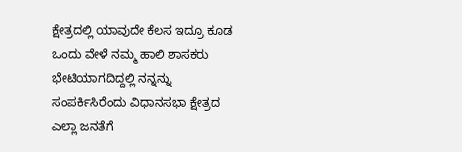ಕ್ಷೇತ್ರದಲ್ಲಿ ಯಾವುದೇ ಕೆಲಸ ಇದ್ರೂ ಕೂಡ ಒಂದು ವೇಳೆ ನಮ್ಮ ಹಾಲಿ ಶಾಸಕರು ಭೇಟಿಯಾಗದಿದ್ದಲ್ಲಿ ನನ್ನನ್ನು ಸಂಪರ್ಕಿಸಿರೆಂದು ವಿಧಾನಸಭಾ ಕ್ಷೇತ್ರದ ಎಲ್ಲಾ ಜನತೆಗೆ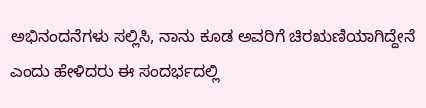ಅಭಿನಂದನೆಗಳು ಸಲ್ಲಿಸಿ, ನಾನು ಕೂಡ ಅವರಿಗೆ ಚಿರಋಣಿಯಾಗಿದ್ದೇನೆ ಎಂದು ಹೇಳಿದರು ಈ ಸಂದರ್ಭದಲ್ಲಿ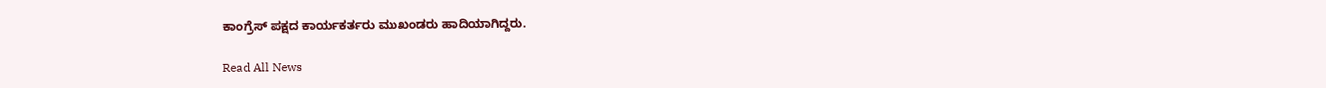ಕಾಂಗ್ರೆಸ್ ಪಕ್ಷದ ಕಾರ್ಯಕರ್ತರು ಮುಖಂಡರು ಹಾದಿಯಾಗಿದ್ದರು.

Read All News